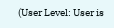(User Level: User is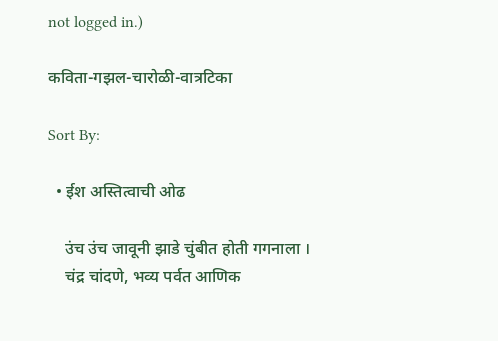not logged in.)

कविता-गझल-चारोळी-वात्रटिका

Sort By:

  • ईश अस्तित्वाची ओढ

    उंच उंच जावूनी झाडे चुंबीत होती गगनाला ।
    चंद्र चांदणे, भव्य पर्वत आणिक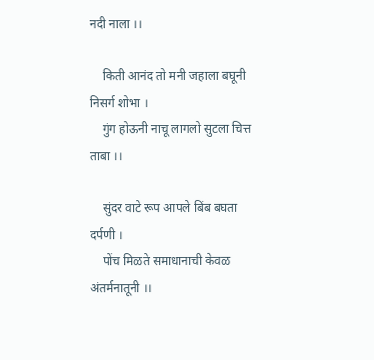नदी नाला ।।

    किती आनंद तो मनी जहाला बघूनी निसर्ग शोभा ।
    गुंग होऊनी नाचू लागलो सुटला चित्त ताबा ।।

    सुंदर वाटे रूप आपले बिंब बघता दर्पणी ।
    पोंच मिळते समाधानाची केवळ अंतर्मनातूनी ।।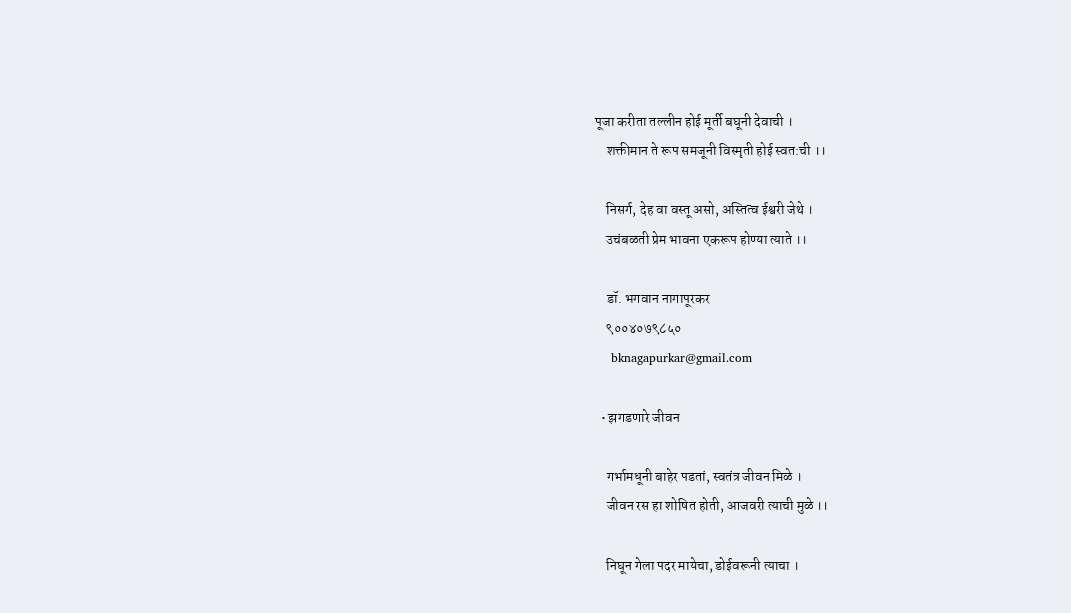पूजा करीता तल्लीन होई मूर्ती बघूनी देवाची ।
    शक्तीमान ते रूप समजूनी विस्मृती होई स्वत:ची ।।

    निसर्ग, देह वा वस्तू असो, अस्तित्व ईश्वरी जेथे ।
    उचंबळती प्रेम भावना एकरूप होण्या त्याते ।।

    डॉ. भगवान नागापूरकर
    ९००४०७९८५०
    bknagapurkar@gmail.com

  • झगडणारे जीवन

    गर्भामधूनी बाहेर पडतां, स्वतंत्र जीवन मिळे ।
    जीवन रस हा शोषित होती, आजवरी त्याची मुळे ।।

    निघून गेला पदर मायेचा, डोईवरूनी त्याचा ।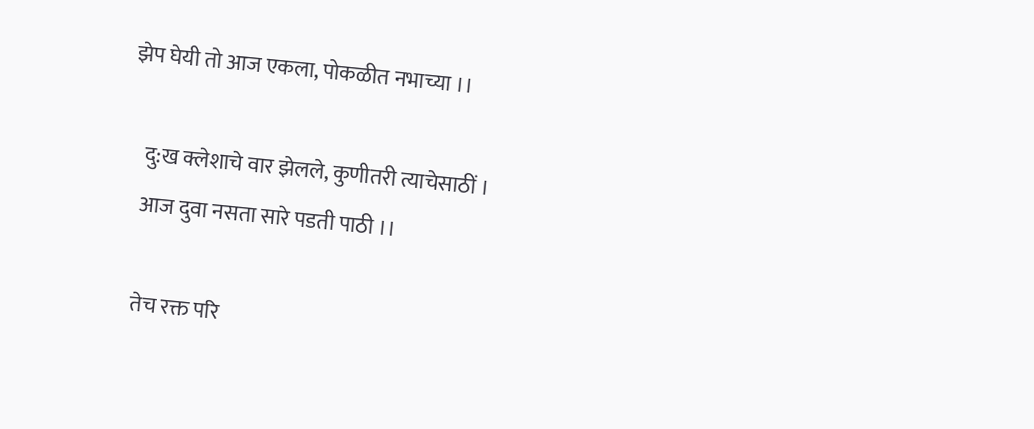झेप घेयी तो आज एकला, पोकळीत नभाच्या ।।

    दु:ख क्लेशाचे वार झेलले, कुणीतरी त्याचेसाठीं ।
    आज दुवा नसता सारे पडती पाठी ।।

    तेच रक्त परि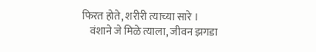फिरत होते, शरीरी त्याच्या सारे ।
    वंशाने जे मिळे त्याला, जीवन झगडा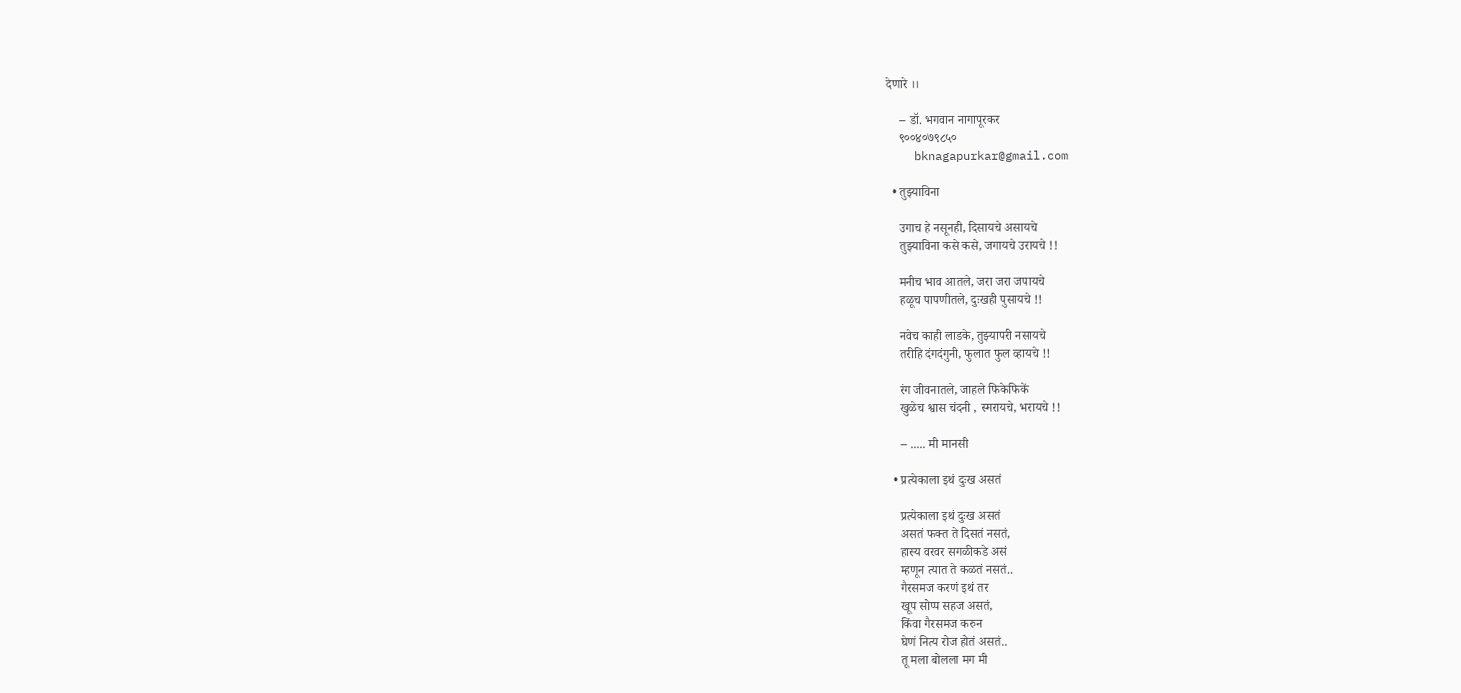देणारे ।।

    -- डॉ. भगवान नागापूरकर
    ९००४०७९८५०
    bknagapurkar@gmail.com

  • तुझ्याविना

    उगाच हे नसूनही, दिसायचे असायचे
    तुझ्याविना कसे कसे, जगायचे उरायचे !!

    मनीच भाव आतले, जरा जरा जपायचे
    हळूच पापणीतले, दुःखही पुसायचे !!

    नवेच काही लाडके, तुझ्यापरी नसायचे
    तरीहि दंगदंगुनी, फुलात फुल व्हायचे !!

    रंग जीवनातले, जाहले फिकेफिकें
    खुळेच श्वास चंदनी , स्मरायचे, भरायचे !!

    -- ..... मी मानसी

  • प्रत्येकाला इथं दुःख असतं

    प्रत्येकाला इथं दुःख असतं
    असतं फक्त ते दिसतं नसतं,
    हास्य वरवर सगळीकडे असं
    म्हणून त्यात ते कळतं नसतं..
    गैरसमज करणं इथं तर
    खूप सोप्प सहज असतं,
    किंवा गैरसमज करुन
    घेणं नित्य रोज होतं असतं..
    तू मला बोलला मग मी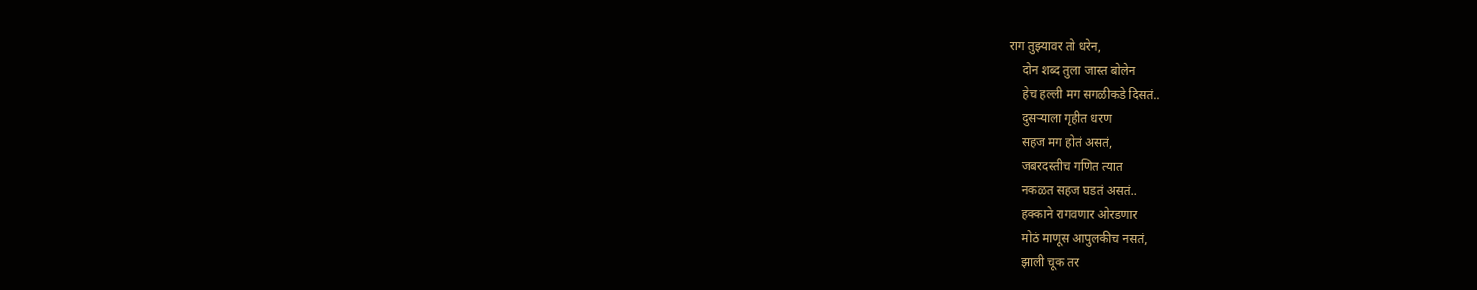राग तुझ्यावर तो धरेन,
    दोन शब्द तुला जास्त बोलेन
    हेच हल्ली मग सगळीकडे दिसतं..
    दुसऱ्याला गृहीत धरण
    सहज मग होतं असतं,
    जबरदस्तीच गणित त्यात
    नकळत सहज घडतं असतं..
    हक्काने रागवणार ओरडणार
    मोठं माणूस आपुलकीच नसतं,
    झाली चूक तर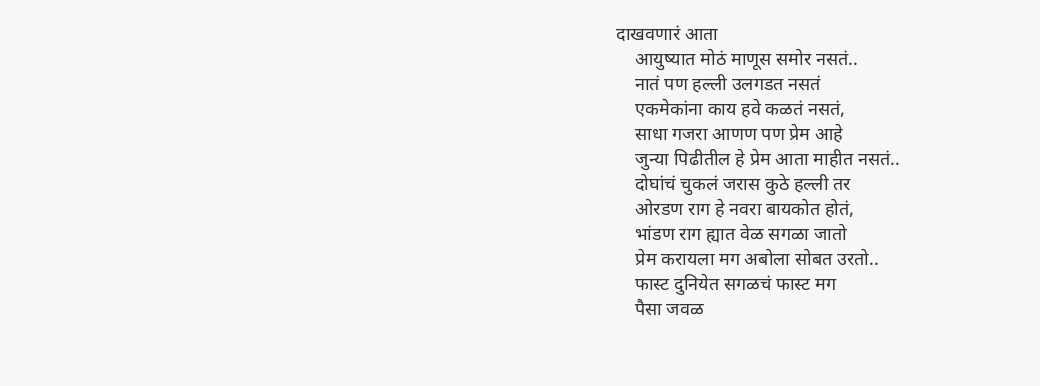दाखवणारं आता
    आयुष्यात मोठं माणूस समोर नसतं..
    नातं पण हल्ली उलगडत नसतं
    एकमेकांना काय हवे कळतं नसतं,
    साधा गजरा आणण पण प्रेम आहे
    जुन्या पिढीतील हे प्रेम आता माहीत नसतं..
    दोघांचं चुकलं जरास कुठे हल्ली तर
    ओरडण राग हे नवरा बायकोत होतं,
    भांडण राग ह्यात वेळ सगळा जातो
    प्रेम करायला मग अबोला सोबत उरतो..
    फास्ट दुनियेत सगळचं फास्ट मग
    पैसा जवळ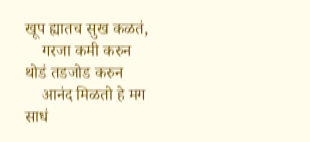खूप ह्यातच सुख कळतं,
    गरजा कमी करुन थोडं तडजोड करुन
    आनंद मिळतो हे मग साधं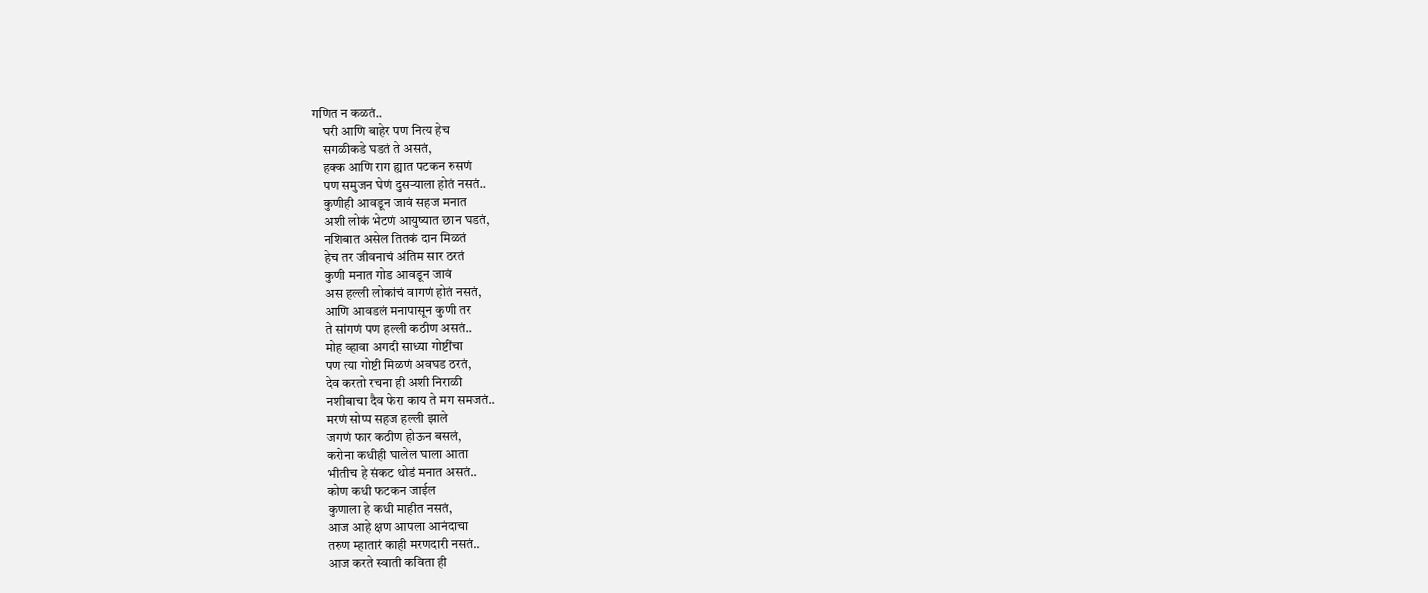गणित न कळतं..
    घरी आणि बाहेर पण नित्य हेच
    सगळीकडे घडतं ते असतं,
    हक्क आणि राग ह्यात पटकन रुसणं
    पण समुजन घेणं दुसऱ्याला होतं नसतं..
    कुणीही आवडून जावं सहज मनात
    अशी लोकं भेटणं आयुष्यात छान घडतं,
    नशिबात असेल तितकं दान मिळतं
    हेच तर जीवनाचं अंतिम सार ठरतं
    कुणी मनात गोड आवडून जावं
    अस हल्ली लोकांचं वागणं होतं नसतं,
    आणि आवडलं मनापासून कुणी तर
    ते सांगणं पण हल्ली कठीण असतं..
    मोह व्हावा अगदी साध्या गोष्टींचा
    पण त्या गोष्टी मिळणं अवघड ठरतं,
    देव करतो रचना ही अशी निराळी
    नशीबाचा दैव फेरा काय ते मग समजतं..
    मरणं सोप्प सहज हल्ली झाले
    जगणं फार कठीण होऊन बसलं,
    करोना कधीही घालेल घाला आता
    भीतीच हे संकट थोडं मनात असतं..
    कोण कधी फटकन जाईल
    कुणाला हे कधी माहीत नसतं,
    आज आहे क्षण आपला आनंदाचा
    तरुण म्हातारं काही मरणदारी नसतं..
    आज करते स्वाती कविता ही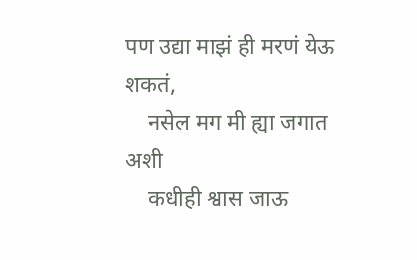पण उद्या माझं ही मरणं येऊ शकतं,
    नसेल मग मी ह्या जगात अशी
    कधीही श्वास जाऊ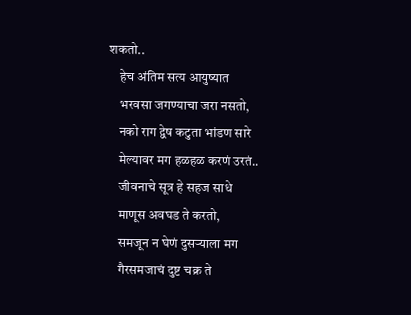शकतो..
    हेच अंतिम सत्य आयुष्यात
    भरवसा जगण्याचा जरा नसतो,
    नको राग द्वेष कटुता भांडण सारे
    मेल्यावर मग हळहळ करणं उरतं..
    जीवनाचे सूत्र हे सहज साधे
    माणूस अवघड ते करतो,
    समजून न घेणं दुसऱ्याला मग
    गैरसमजाचं दुष्ट चक्र ते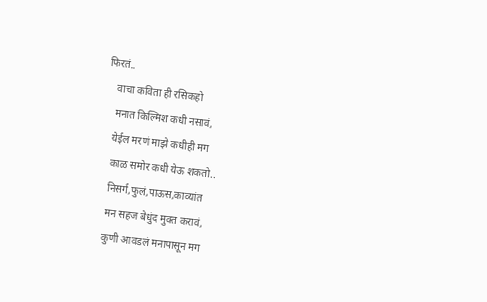फिरतं..
    वाचा कविता ही रसिकहो
    मनात किल्मिश कधी नसावं,
    येईल मरणं माझे कधीही मग
    काळ समोर कधी येऊ शकतो..
    निसर्ग,फुलं,पाऊस,काव्यांत
    मन सहज बेधुंद मुक्त करावं,
    कुणी आवडलं मनापासून मग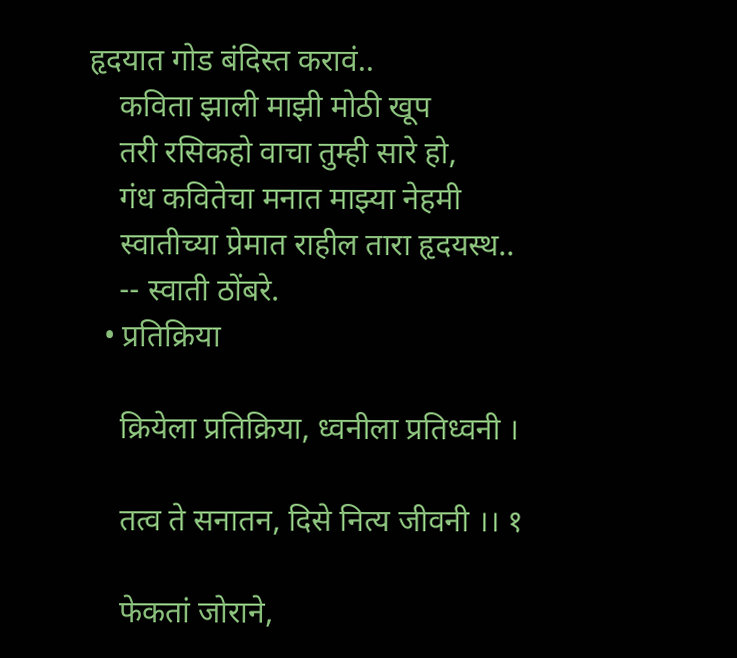हृदयात गोड बंदिस्त करावं..
    कविता झाली माझी मोठी खूप
    तरी रसिकहो वाचा तुम्ही सारे हो,
    गंध कवितेचा मनात माझ्या नेहमी
    स्वातीच्या प्रेमात राहील तारा हृदयस्थ..
    -- स्वाती ठोंबरे.
  • प्रतिक्रिया

    क्रियेला प्रतिक्रिया, ध्वनीला प्रतिध्वनी ।

    तत्व ते सनातन, दिसे नित्य जीवनी ।। १

    फेकतां जोराने,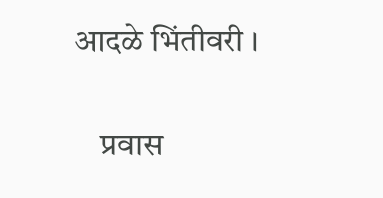आदळे भिंतीवरी ।

    प्रवास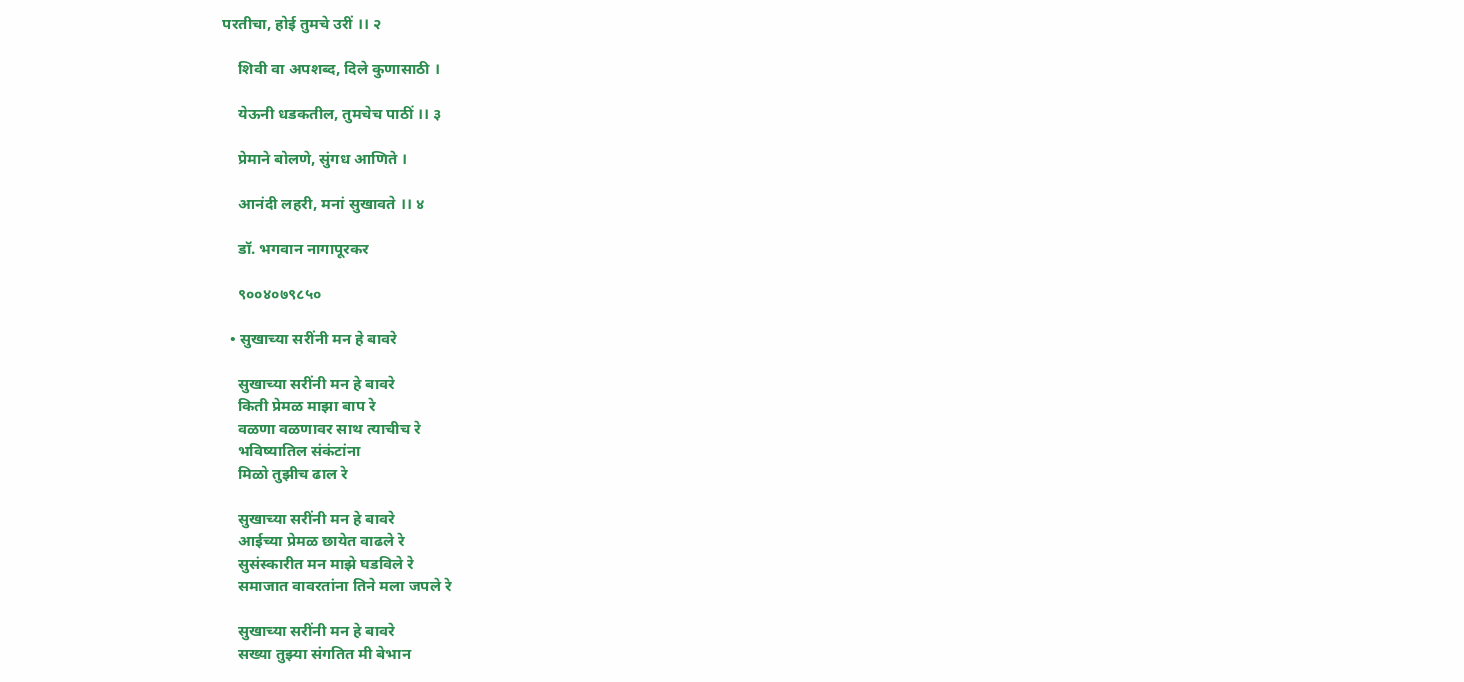परतीचा, होई तुमचे उरीं ।। २

    शिवी वा अपशब्द, दिले कुणासाठी ।

    येऊनी धडकतील, तुमचेच पाठीं ।। ३

    प्रेमाने बोलणे, सुंगध आणिते ।

    आनंदी लहरी, मनां सुखावते ।। ४

    डॉ. भगवान नागापूरकर

    ९००४०७९८५०

  • सुखाच्या सरींनी मन हे बावरे

    सुखाच्या सरींनी मन हे बावरे
    किती प्रेमळ माझा बाप रे
    वळणा वळणावर साथ त्याचीच रे
    भविष्यातिल संकंटांना
    मिळो तुझीच ढाल रे

    सुखाच्या सरींनी मन हे बावरे
    आईच्या प्रेमळ छायेत वाढले रे
    सुसंस्कारीत मन माझे घडविले रे
    समाजात वावरतांना तिने मला जपले रे

    सुखाच्या सरींनी मन हे बावरे
    सख्या तुझ्या संगतित मी बेभान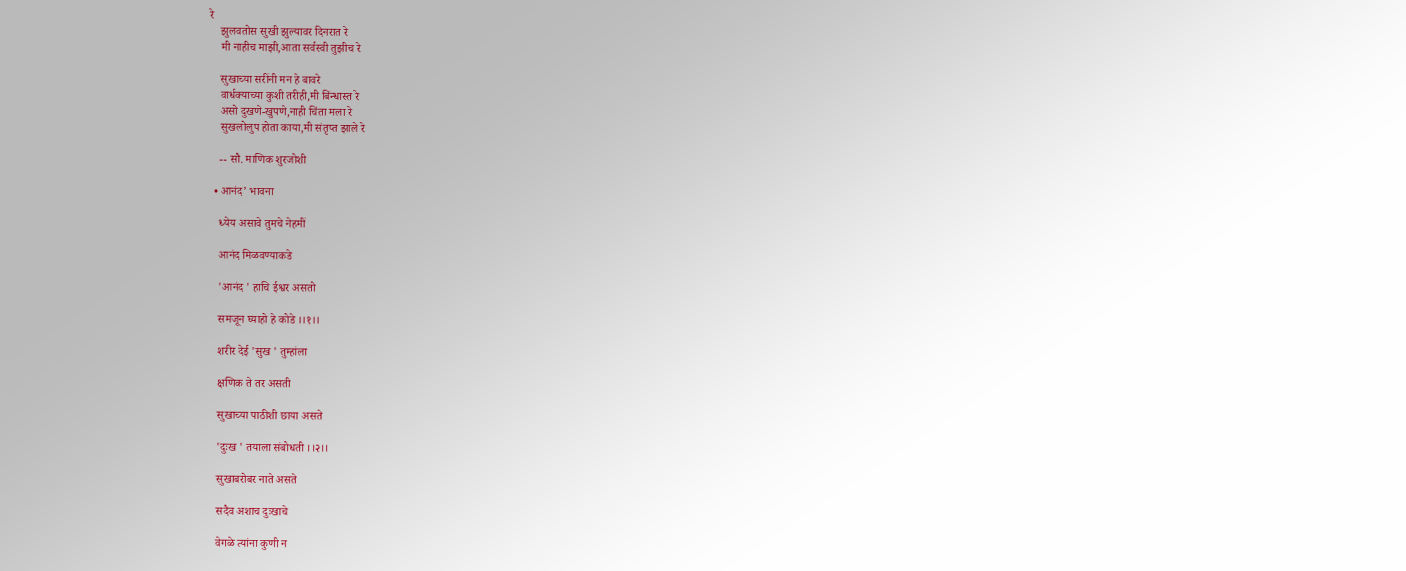रे
    झुलवतोस सुखी झुल्यावर दिनरात रे
    मी नाहीच माझी,आता सर्वस्वी तुझीच रे

    सुखाच्या सरींनी मन हे बावरे
    वार्धक्याच्या कुशी तरीही,मी बिंन्धास्त रे
    असो दुखणे-खुपणे,नाही चिंता मला रे
    सुखलोलुप होता काया,मी संतृप्त झाले रे

    -- सौ. माणिक शुरजोशी

  • आनंद’ भावना

    ध्येय असावे तुमचे नेहमीं

    आनंद मिळवण्याकडे

    'आनंद ' हाचि ईश्वर असतो

    समजून घ्याहो हे कोडे ।।१।।

    शरीर देई 'सुख ' तुम्हांला

    क्षणिक ते तर असती

    सुखाच्या पाठीशी छाया असते

    'दुःख ' तयाला संबोधती ।।२।।

    सुखाबरोबर नाते असते

    सदैव अशाच दुःखाचे

    वेगळे त्यांना कुणी न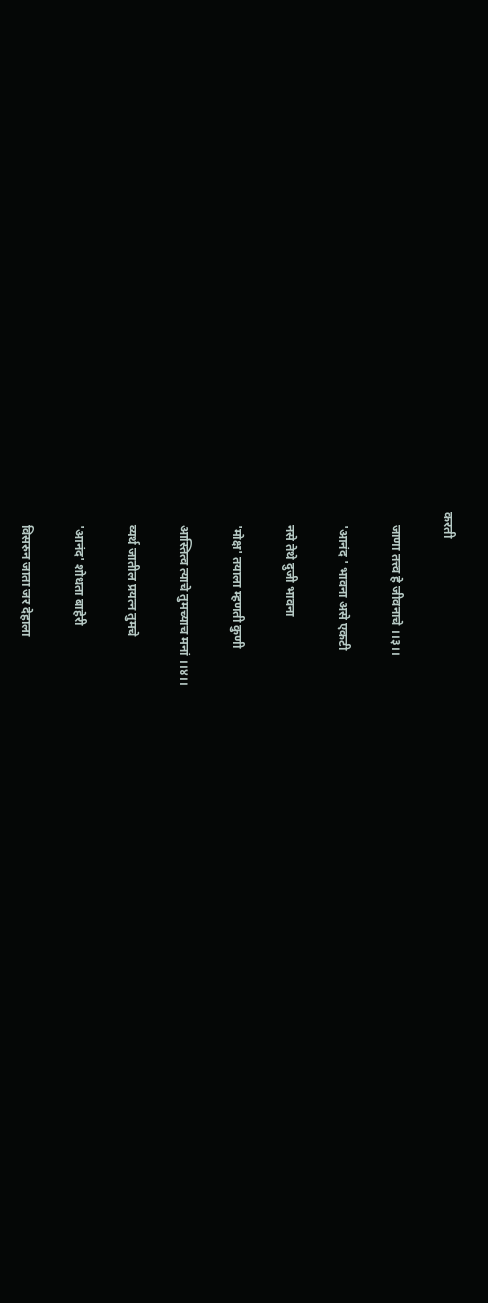करती

    जाणा तत्त्व हे जीवनाचे ।।३।।

    'आनंद ' भावना असे एकटी

    नसे तेथे दुजी भावना

    'मोक्ष' तयाला म्हणती कुणी

    आस्तित्व त्याचे तुमच्याच मनां ।।४।।

    व्यर्थ जातील प्रयत्न तुमचे

    'आनंद' शोधता बाहेरी

    विसरुन जाता जर देहाला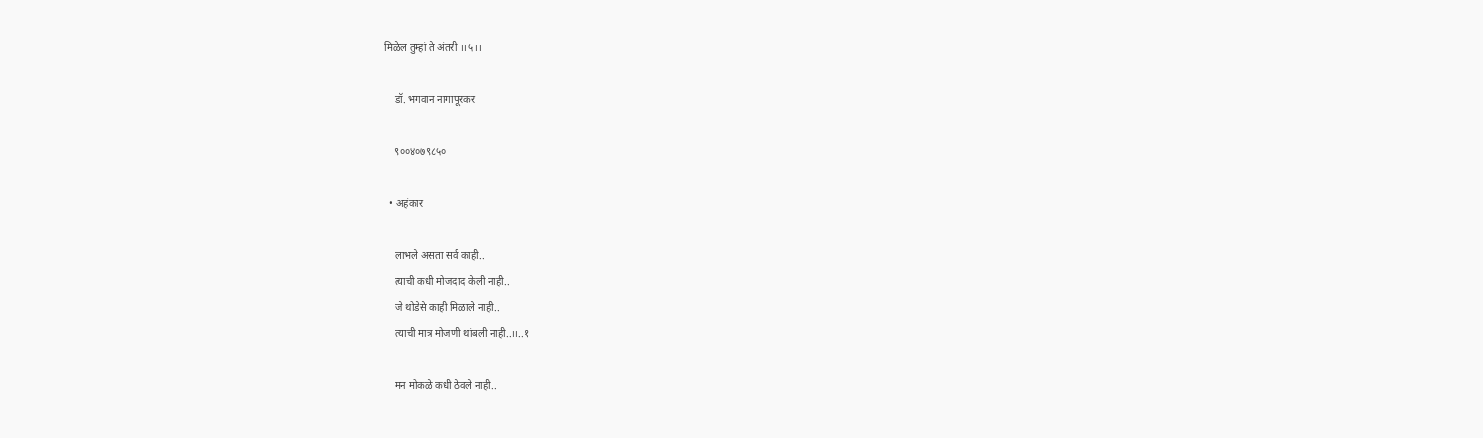मिळेल तुम्हां ते अंतरी ।।५।।

    डॉ. भगवान नागापूरकर

    ९००४०७९८५०

  • अहंकार

    लाभले असता सर्व काही..
    त्याची कधी मोजदाद केली नाही..
    जे थोडेसे काही मिळाले नाही..
    त्याची मात्र मोजणी थांबली नाही..।।..१

    मन मोकळे कधी ठेवले नाही..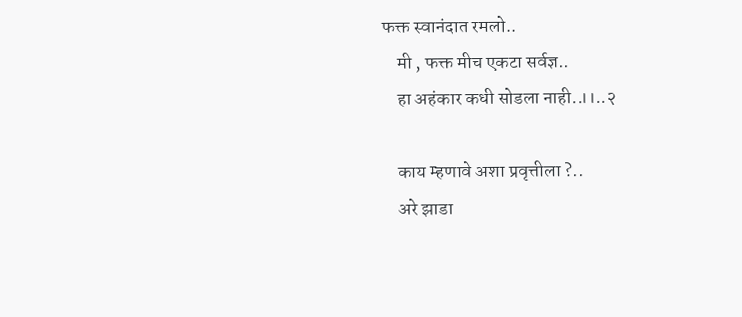फक्त स्वानंदात रमलो..
    मी , फक्त मीच एकटा सर्वज्ञ..
    हा अहंकार कधी सोडला नाही..।।..२

    काय म्हणावे अशा प्रवृत्तीला ?..
    अरे झाडा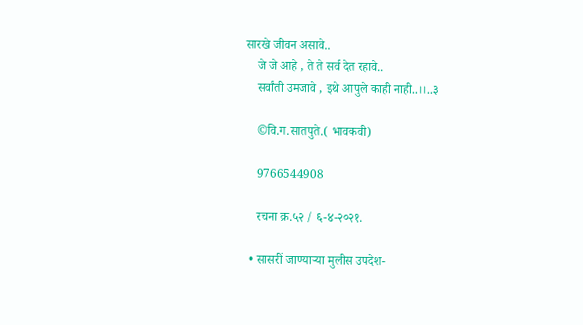सारखे जीवन असावे..
    जे जे आहे , ते ते सर्व देत रहावे..
    सर्वांती उमजावे , इथे आपुले काही नाही..।।..३

    ©वि.ग.सातपुते.( भावकवी)

    9766544908

    रचना क्र.५२ / ६-४-२०२१.

  • सासरीं जाण्याऱ्या मुलीस उपदेश-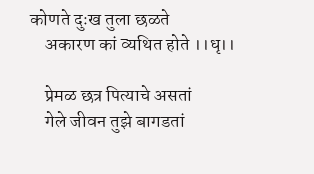कोणते दुःख तुला छळते
    अकारण कां व्यथित होते ।।धृ।।

    प्रेमळ छत्र पित्याचे असतां
    गेले जीवन तुझे बागडतां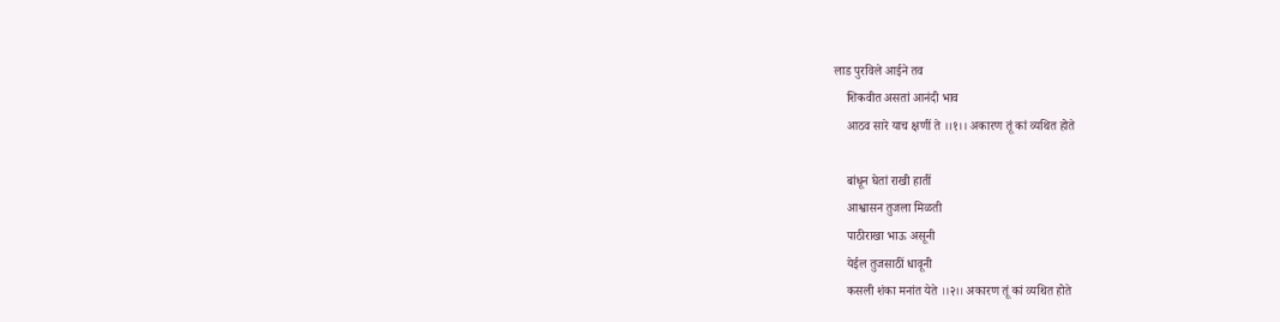लाड पुरविले आईने तव
    शिकवीत असतां आनंदी भाव
    आठव सारे याच क्षणीं ते ।।१।। अकारण तूं कां व्यथित होते

    बांधून घेतां राखी हातीं
    आश्वासन तुजला मिळती
    पाठीराखा भाऊ असूनी
    येईल तुजसाठीं धावूनी
    कसली शंका मनांत येते ।।२।। अकारण तूं कां व्यथित होते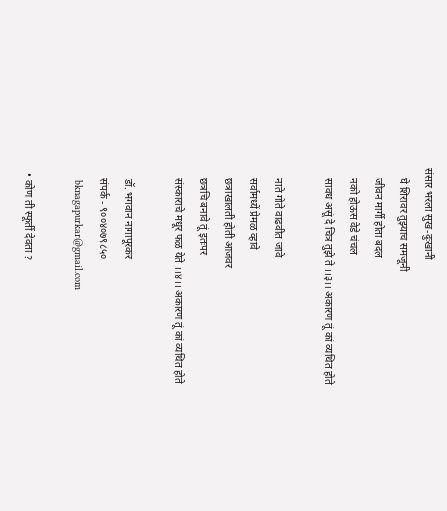संसार भरला सुख-दुःखानी
    घे शिरावर तुझ्याच समजूनी
    जीवन मार्गी होता बदल
    नको होऊस वेडे चंचल
    सावध असूं दे चित्र तुझे ते ।।३।। अकारण तूं कां व्यथित होते

    नाते गोते वाढवीत जावे
    सर्वामध्यें प्रेमळ व्हावे
    छत्राखालती होती आजवर
    छत्रचि बनावे तूं इतःपर
    संस्काराचे मधूर फळ येते ।।४।। अकारण तूं कां व्यथित होते

    डॉ. भगवान नागापूरकर
    संपर्क - ९००४०७९८५०
    bknagapurkar@gmail.com

  • कोण ती स्फूर्ती देवता ?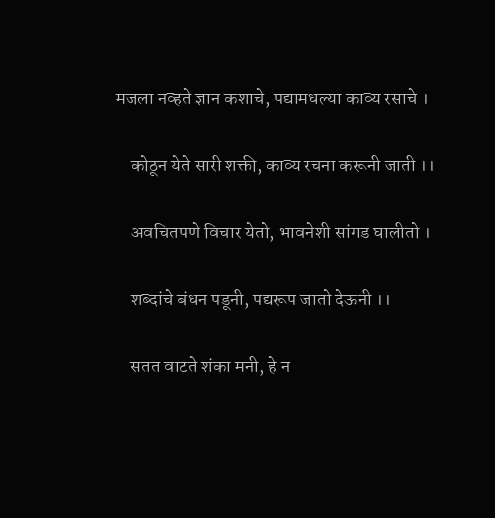मजला नव्हते ज्ञान कशाचे, पद्यामधल्या काव्य रसाचे ।

    कोठून येते सारी शक्ती, काव्य रचना करूनी जाती ।।

    अवचितपणे विचार येतो, भावनेशी सांगड घालीतो ।

    शब्दांचे बंधन पडूनी, पद्यरूप जातो देऊनी ।।

    सतत वाटते शंका मनी, हे न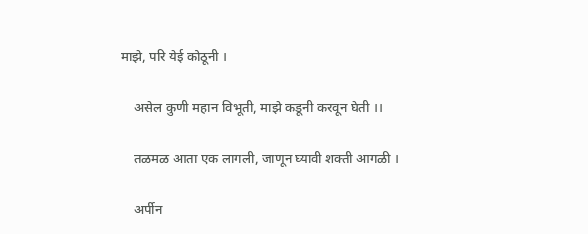माझे, परि येई कोठूनी ।

    असेल कुणी महान विभूती, माझे कडूनी करवून घेती ।।

    तळमळ आता एक लागली, जाणून घ्यावी शक्ती आगळी ।

    अर्पीन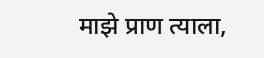माझे प्राण त्याला,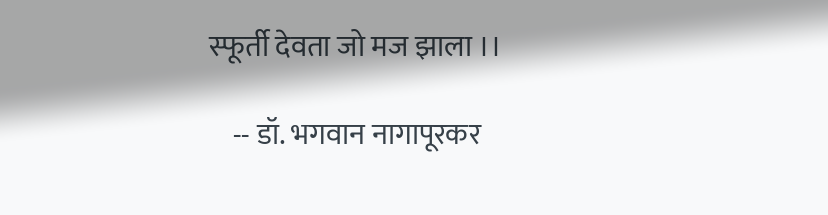स्फूर्ती देवता जो मज झाला ।।

    -- डॉ. भगवान नागापूरकर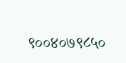९००४०७९८५०